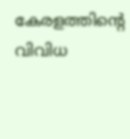കേരളത്തിൻ്റെ വിവിധ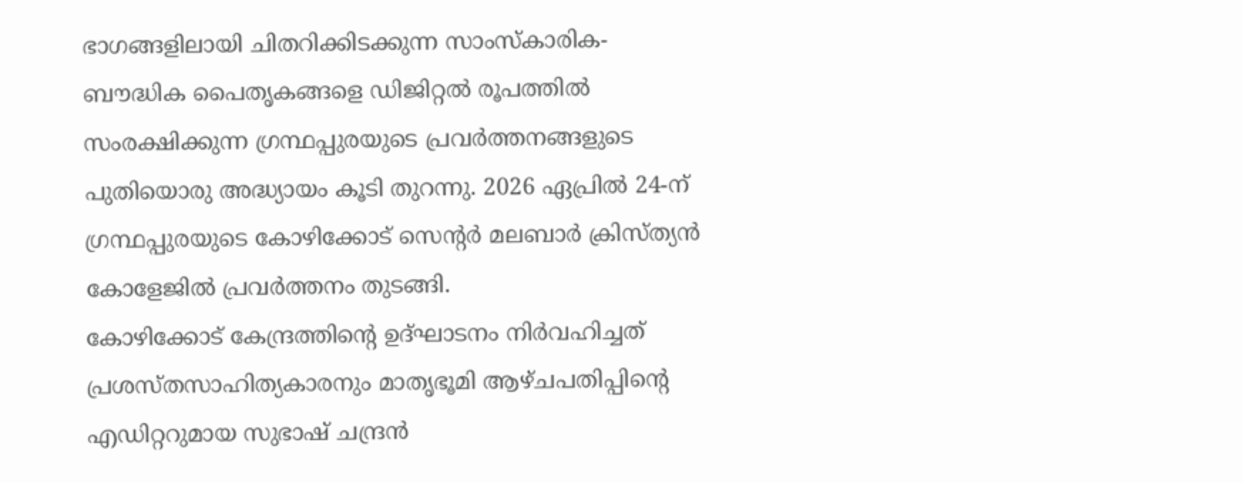ഭാഗങ്ങളിലായി ചിതറിക്കിടക്കുന്ന സാംസ്കാരിക-ബൗദ്ധിക പൈതൃകങ്ങളെ ഡിജിറ്റൽ രൂപത്തിൽ സംരക്ഷിക്കുന്ന ഗ്രന്ഥപ്പുരയുടെ പ്രവർത്തനങ്ങളുടെ പുതിയൊരു അദ്ധ്യായം കൂടി തുറന്നു. 2026 ഏപ്രിൽ 24-ന് ഗ്രന്ഥപ്പുരയുടെ കോഴിക്കോട് സെൻ്റർ മലബാർ ക്രിസ്ത്യൻ കോളേജിൽ പ്രവർത്തനം തുടങ്ങി.
കോഴിക്കോട് കേന്ദ്രത്തിൻ്റെ ഉദ്ഘാടനം നിർവഹിച്ചത് പ്രശസ്തസാഹിത്യകാരനും മാതൃഭൂമി ആഴ്ചപതിപ്പിൻ്റെ എഡിറ്ററുമായ സുഭാഷ് ചന്ദ്രൻ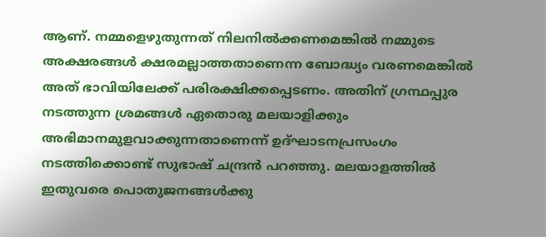ആണ്. നമ്മളെഴുതുന്നത് നിലനിൽക്കണമെങ്കിൽ നമ്മുടെ അക്ഷരങ്ങൾ ക്ഷരമല്ലാത്തതാണെന്ന ബോദ്ധ്യം വരണമെങ്കിൽ അത് ഭാവിയിലേക്ക് പരിരക്ഷിക്കപ്പെടണം. അതിന് ഗ്രന്ഥപ്പുര നടത്തുന്ന ശ്രമങ്ങൾ ഏതൊരു മലയാളിക്കും അഭിമാനമുളവാക്കുന്നതാണെന്ന് ഉദ്ഘാടനപ്രസംഗം നടത്തിക്കൊണ്ട് സുഭാഷ് ചന്ദ്രൻ പറഞ്ഞു. മലയാളത്തിൽ ഇതുവരെ പൊതുജനങ്ങൾക്കു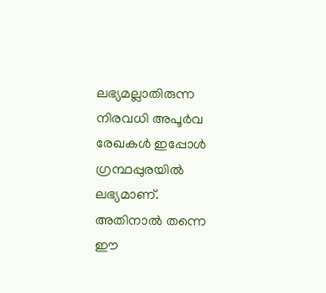ലഭ്യമല്ലാതിരുന്ന നിരവധി അപൂർവ രേഖകൾ ഇപ്പോൾ ഗ്രന്ഥപ്പുരയിൽ ലഭ്യമാണ്. അതിനാൽ തന്നെ ഈ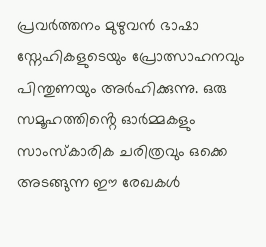പ്രവർത്തനം മുഴുവൻ ഭാഷാ സ്നേഹികളുടെയും പ്രോത്സാഹനവും പിന്തുണയും അർഹിക്കുന്നു. ഒരു സമൂഹത്തിൻ്റെ ഓർമ്മകളും സാംസ്കാരിക ചരിത്രവും ഒക്കെ അടങ്ങുന്ന ഈ രേഖകൾ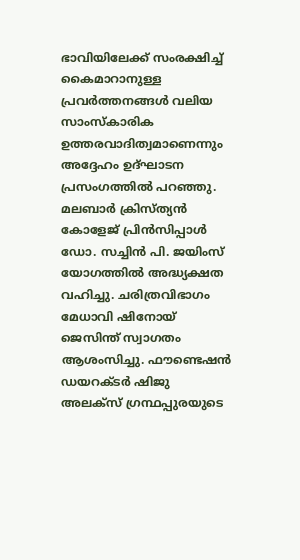ഭാവിയിലേക്ക് സംരക്ഷിച്ച് കൈമാറാനുള്ള പ്രവർത്തനങ്ങൾ വലിയ സാംസ്കാരിക ഉത്തരവാദിത്വമാണെന്നും അദ്ദേഹം ഉദ്ഘാടന പ്രസംഗത്തിൽ പറഞ്ഞു.
മലബാർ ക്രിസ്ത്യൻ കോളേജ് പ്രിൻസിപ്പാൾ ഡോ. സച്ചിൻ പി. ജയിംസ് യോഗത്തിൽ അദ്ധ്യക്ഷത വഹിച്ചു. ചരിത്രവിഭാഗം മേധാവി ഷിനോയ് ജെസിന്ത് സ്വാഗതം ആശംസിച്ചു. ഫൗണ്ടെഷൻ ഡയറക്ടർ ഷിജു അലക്സ് ഗ്രന്ഥപ്പുരയുടെ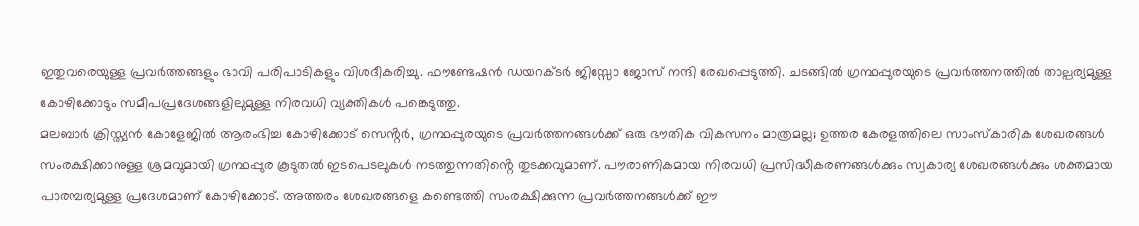ഇതുവരെയുള്ള പ്രവർത്തങ്ങളും ഭാവി പരിപാടികളും വിശദീകരിച്ചു. ഫൗണ്ടേഷൻ ഡയറക്ടർ ജിസ്സോ ജോസ് നന്ദി രേഖപ്പെടുത്തി. ചടങ്ങിൽ ഗ്രന്ഥപ്പുരയുടെ പ്രവർത്തനത്തിൽ താല്പര്യമുള്ള കോഴിക്കോടും സമീപപ്രദേശങ്ങളിലുമുള്ള നിരവധി വ്യക്തികൾ പങ്കെടുത്തു.
മലബാർ ക്രിസ്ത്യൻ കോളേജിൽ ആരംഭിച്ച കോഴിക്കോട് സെൻ്റർ, ഗ്രന്ഥപ്പുരയുടെ പ്രവർത്തനങ്ങൾക്ക് ഒരു ഭൗതിക വികസനം മാത്രമല്ല; ഉത്തര കേരളത്തിലെ സാംസ്കാരിക ശേഖരങ്ങൾ സംരക്ഷിക്കാനുള്ള ശ്രമവുമായി ഗ്രന്ഥപ്പുര കൂടുതൽ ഇടപെടലുകൾ നടത്തുന്നതിൻ്റെ തുടക്കവുമാണ്. പൗരാണികമായ നിരവധി പ്രസിദ്ധീകരണങ്ങൾക്കും സ്വകാര്യ ശേഖരങ്ങൾക്കും ശക്തമായ പാരമ്പര്യമുള്ള പ്രദേശമാണ് കോഴിക്കോട്. അത്തരം ശേഖരങ്ങളെ കണ്ടെത്തി സംരക്ഷിക്കുന്ന പ്രവർത്തനങ്ങൾക്ക് ഈ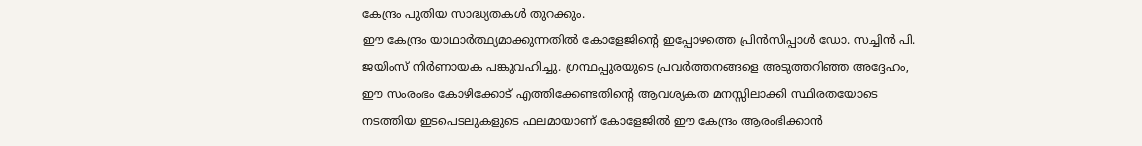കേന്ദ്രം പുതിയ സാദ്ധ്യതകൾ തുറക്കും.
ഈ കേന്ദ്രം യാഥാർത്ഥ്യമാക്കുന്നതിൽ കോളേജിൻ്റെ ഇപ്പോഴത്തെ പ്രിൻസിപ്പാൾ ഡോ. സച്ചിൻ പി. ജയിംസ് നിർണായക പങ്കുവഹിച്ചു. ഗ്രന്ഥപ്പുരയുടെ പ്രവർത്തനങ്ങളെ അടുത്തറിഞ്ഞ അദ്ദേഹം, ഈ സംരംഭം കോഴിക്കോട് എത്തിക്കേണ്ടതിൻ്റെ ആവശ്യകത മനസ്സിലാക്കി സ്ഥിരതയോടെ നടത്തിയ ഇടപെടലുകളുടെ ഫലമായാണ് കോളേജിൽ ഈ കേന്ദ്രം ആരംഭിക്കാൻ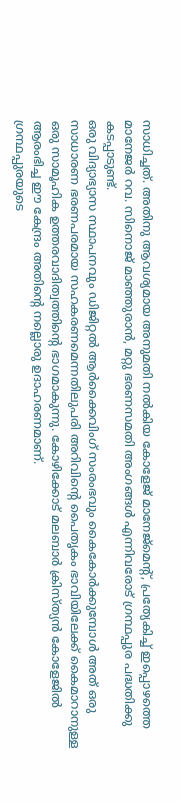സാധിച്ചത്. അതിനു ആവശ്യമായ അനുമതി നൽകിയ കോളേജ് മാനേജ്മെൻ്റ്, പ്രത്യേകിച്ച് ഇപ്പൊഴത്തെ മാനേജർ റവ. സിനൊജ് മാഞ്ഞുരാൻ, മറ്റു ഭരണസമതി അംഗങ്ങൾ എന്നിവരോട് ഗ്രന്ഥപ്പുര പദ്ധതിക്കു കടപ്പാടുണ്ട്.
ഒരു വിദ്യാഭ്യാസ സ്ഥാപനവും ഡിജിറ്റൽ ആർക്കൈവിംഗ് സംരംഭവും കൈകോർക്കുമ്പോൾ അത് ഒരു സാധാരണ ഭരണപരമായ സഹകരണമെന്നതിലുപരി അറിവിൻ്റെ പൈതൃകം ഭാവിയിലേക്ക് കൈമാറാനുള്ള ഒരു സാമൂഹിക ഉത്തരവാദിത്വത്തിൻ്റെ ഭാഗമാകുന്നു. കോഴിക്കോട് മലബാർ ക്രിസ്ത്യൻ കോളേജിൽ ആരംഭിച്ച ഈ കേന്ദ്രം അതിൻ്റെ നല്ലൊരു ഉദാഹരണമാണ്.
ഗ്രന്ഥപ്പുരയുടെ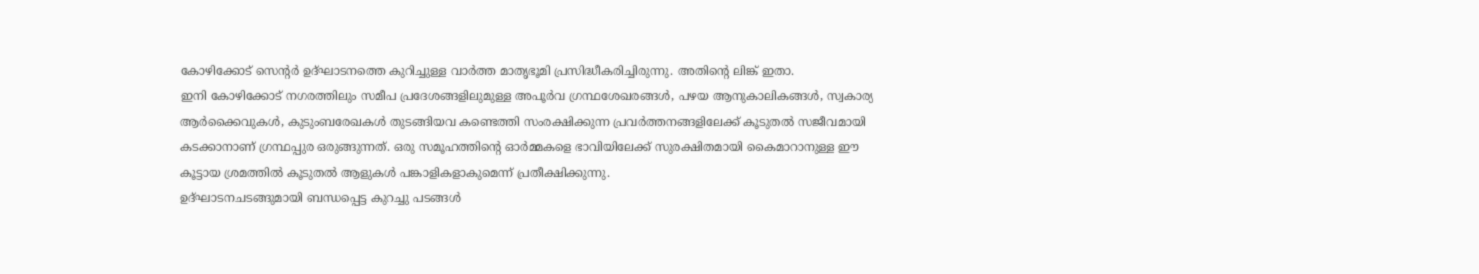കോഴിക്കോട് സെൻ്റർ ഉദ്ഘാടനത്തെ കുറിച്ചുള്ള വാർത്ത മാതൃഭൂമി പ്രസിദ്ധീകരിച്ചിരുന്നു. അതിൻ്റെ ലിങ്ക് ഇതാ.
ഇനി കോഴിക്കോട് നഗരത്തിലും സമീപ പ്രദേശങ്ങളിലുമുള്ള അപൂർവ ഗ്രന്ഥശേഖരങ്ങൾ, പഴയ ആനുകാലികങ്ങൾ, സ്വകാര്യ ആർക്കൈവുകൾ, കുടുംബരേഖകൾ തുടങ്ങിയവ കണ്ടെത്തി സംരക്ഷിക്കുന്ന പ്രവർത്തനങ്ങളിലേക്ക് കൂടുതൽ സജീവമായി കടക്കാനാണ് ഗ്രന്ഥപ്പുര ഒരുങ്ങുന്നത്. ഒരു സമൂഹത്തിൻ്റെ ഓർമ്മകളെ ഭാവിയിലേക്ക് സുരക്ഷിതമായി കൈമാറാനുള്ള ഈ കൂട്ടായ ശ്രമത്തിൽ കൂടുതൽ ആളുകൾ പങ്കാളികളാകുമെന്ന് പ്രതീക്ഷിക്കുന്നു.
ഉദ്ഘാടനചടങ്ങുമായി ബന്ധപ്പെട്ട കുറച്ചു പടങ്ങൾ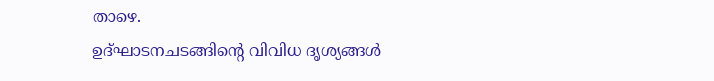താഴെ.
ഉദ്ഘാടനചടങ്ങിൻ്റെ വിവിധ ദൃശ്യങ്ങൾ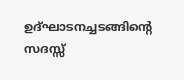ഉദ്ഘാടനച്ചടങ്ങിൻ്റെ സദസ്സ്